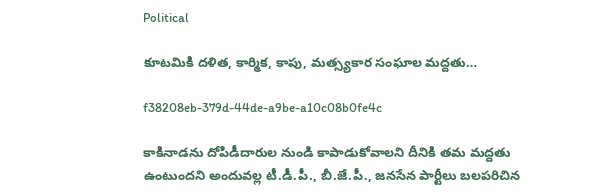Political

కూటమికి దళిత, కార్మిక, కాపు, మత్స్యకార సంఘాల మద్దతు…

f38208eb-379d-44de-a9be-a10c08b0fe4c

కాకినాడను దోపిడీదారుల నుండి కాపాడుకోవాలని దీనికి తమ మద్దతు ఉంటుందని అందువల్ల టీ.డీ.పీ., బీ.జే.పీ., జనసేన పార్టీలు బలపరిచిన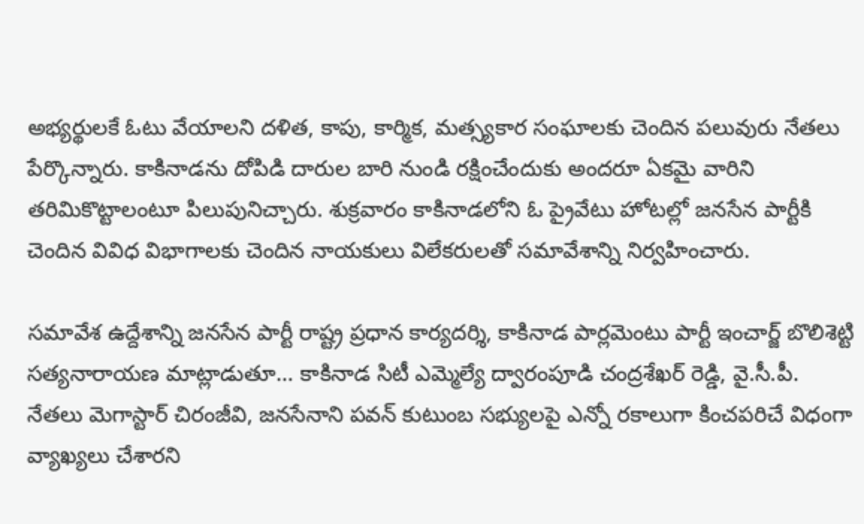అభ్యర్థులకే ఓటు వేయాలని దళిత, కాపు, కార్మిక, మత్స్యకార సంఘాలకు చెందిన పలువురు నేతలు పేర్కొన్నారు. కాకినాడను దోపిడి దారుల బారి నుండి రక్షించేందుకు అందరూ ఏకమై వారిని తరిమికొట్టాలంటూ పిలుపునిచ్చారు. శుక్రవారం కాకినాడలోని ఓ ప్రైవేటు హోటల్లో జనసేన పార్టీకి చెందిన వివిధ విభాగాలకు చెందిన నాయకులు విలేకరులతో సమావేశాన్ని నిర్వహించారు.

సమావేశ ఉద్దేశాన్ని జనసేన పార్టీ రాష్ట్ర ప్రధాన కార్యదర్శి, కాకినాడ పార్లమెంటు పార్టీ ఇంచార్జ్ బొలిశెట్టి సత్యనారాయణ మాట్లాడుతూ… కాకినాడ సిటీ ఎమ్మెల్యే ద్వారంపూడి చంద్రశేఖర్ రెడ్డి, వై.సీ.పీ. నేతలు మెగాస్టార్ చిరంజీవి, జనసేనాని పవన్ కుటుంబ సభ్యులపై ఎన్నో రకాలుగా కించపరిచే విధంగా వ్యాఖ్యలు చేశారని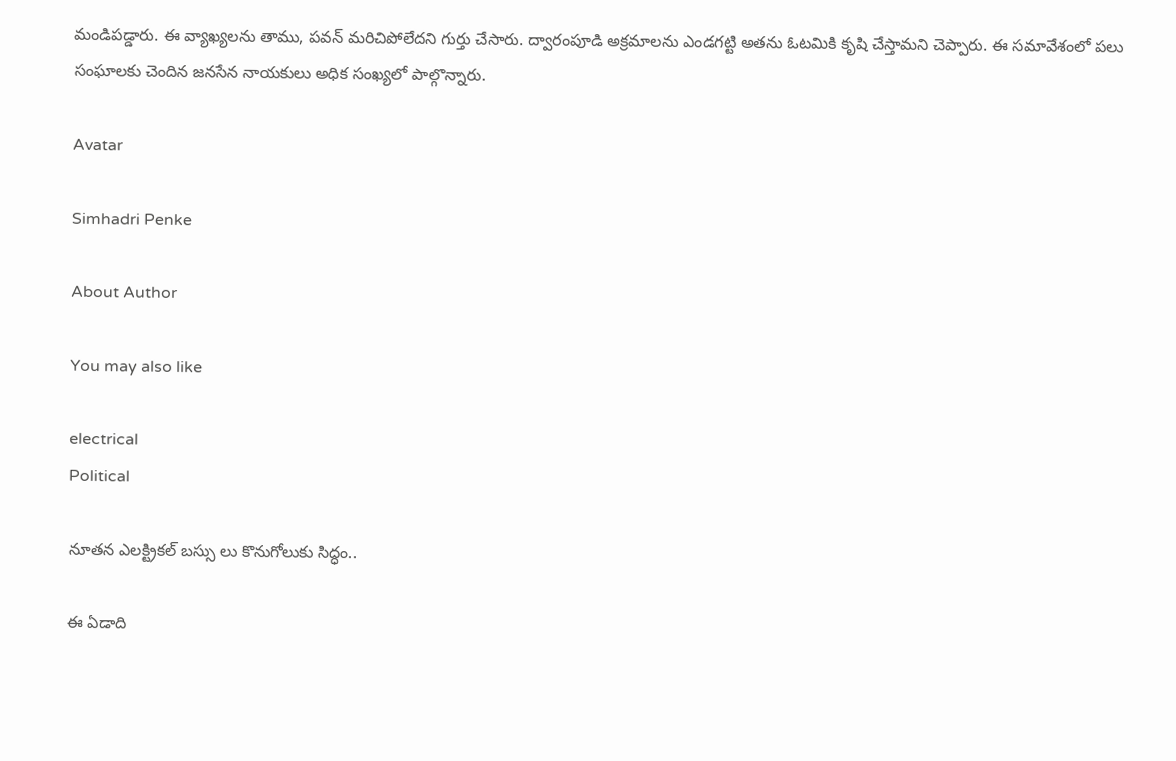మండిపడ్డారు. ఈ వ్యాఖ్యలను తాము, పవన్ మరిచిపోలేదని గుర్తు చేసారు. ద్వారంపూడి అక్రమాలను ఎండగట్టి అతను ఓటమికి కృషి చేస్తామని చెప్పారు. ఈ సమావేశంలో పలు సంఘాలకు చెందిన జనసేన నాయకులు అధిక సంఖ్యలో పాల్గొన్నారు.

Avatar

Simhadri Penke

About Author

You may also like

electrical
Political

నూతన ఎలక్ట్రికల్ బస్సు లు కొనుగోలుకు సిద్ధం..

ఈ ఏడాది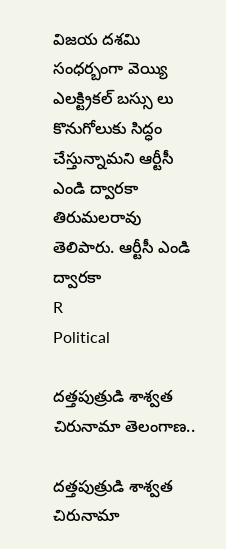విజయ దశమి సంధర్బంగా వెయ్యి ఎలక్ట్రికల్ బస్సు లు కొనుగోలుకు సిద్ధం చేస్తున్నామని ఆర్టీసీ ఎండి ద్వారకా తిరుమలరావు తెలిపారు. ఆర్టీసీ ఎండి ద్వారకా
R
Political

దత్తపుత్రుడి శాశ్వత చిరునామా తెలంగాణ..

దత్తపుత్రుడి శాశ్వత చిరునామా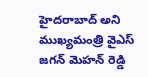హైదరాబాద్ అని ముఖ్యమంత్రి వైఎస్ జగన్ మెహన్ రెడ్డి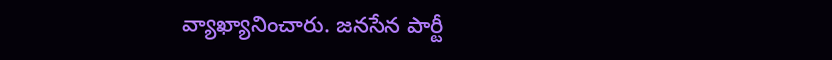వ్యాఖ్యానించారు. జనసేన పార్టీ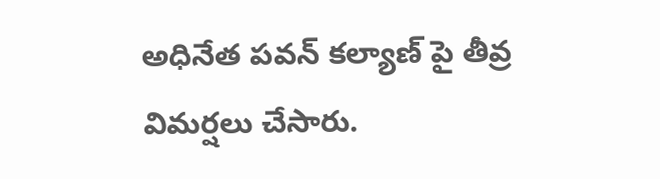అధినేత పవన్ కల్యాణ్ పై తీవ్ర విమర్షలు చేసారు.